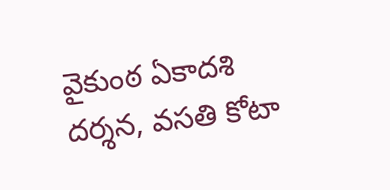వైకుంఠ ఏకాదశి దర్శన, వసతి కోటా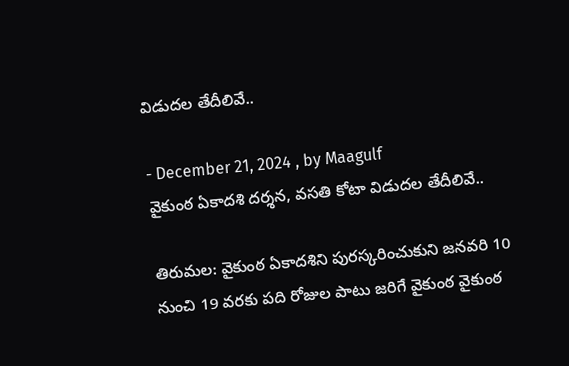విడుదల తేదీలివే..

- December 21, 2024 , by Maagulf
వైకుంఠ ఏకాదశి దర్శన, వసతి కోటా విడుదల తేదీలివే..

తిరుమల: వైకుంఠ ఏకాదశిని పురస్కరించుకుని జనవరి 10 నుంచి 19 వరకు పది రోజుల పాటు జరిగే వైకుంఠ వైకుంఠ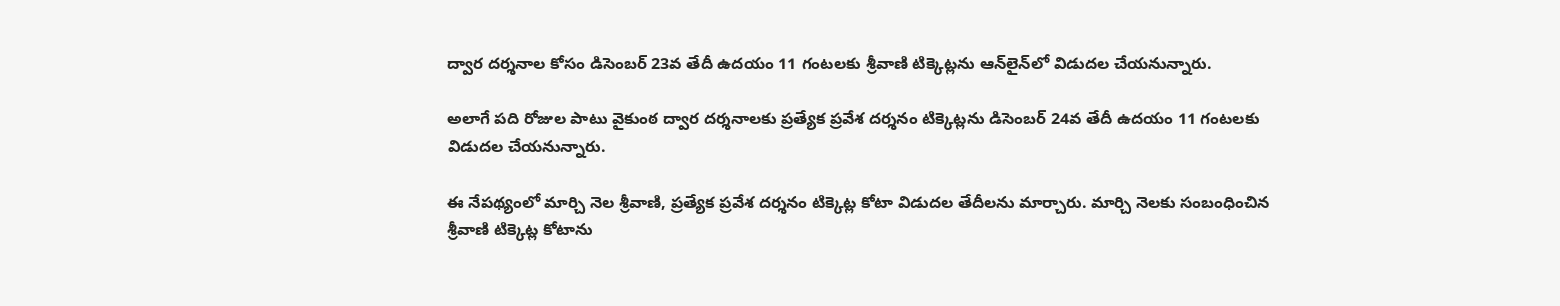ద్వార దర్శనాల కోసం డిసెంబర్ 23వ తేదీ ఉదయం 11 గంటలకు శ్రీవాణి టిక్కెట్లను ఆన్‌లైన్‌లో విడుదల చేయనున్నారు.

అలాగే పది రోజుల పాటు వైకుంఠ ద్వార దర్శనాలకు ప్రత్యేక ప్రవేశ దర్శనం టిక్కెట్లను డిసెంబర్ 24వ తేదీ ఉదయం 11 గంటలకు విడుదల చేయనున్నారు.

ఈ నేపథ్యంలో మార్చి నెల శ్రీవాణి, ప్రత్యేక ప్రవేశ దర్శనం టిక్కెట్ల కోటా విడుదల తేదీలను మార్చారు. మార్చి నెలకు సంబంధించిన శ్రీవాణి టిక్కెట్ల కోటాను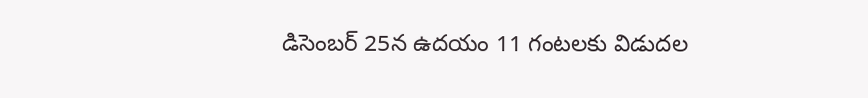డిసెంబర్ 25న ఉదయం 11 గంటలకు విడుదల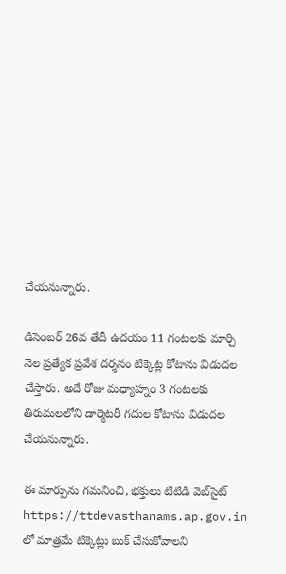చేయనున్నారు.

డిసెంబర్ 26వ తేదీ ఉదయం 11 గంటలకు మార్చి నెల ప్రత్యేక ప్రవేశ దర్శనం టిక్కెట్ల కోటాను విడుదల చేస్తారు. అదే రోజు మధ్యాహ్నం 3 గంటలకు తిరుమలలోని డార్మెటరీ గదుల కోటాను విడుదల చేయనున్నారు.

ఈ మార్పును గమనించి, భక్తులు టిటిడి వెబ్‌సైట్ https://ttdevasthanams.ap.gov.in లో మాత్రమే టిక్కెట్లు బుక్ చేసుకోవాల‌ని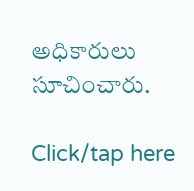అధికారులు సూచించారు.

Click/tap here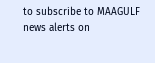to subscribe to MAAGULF news alerts on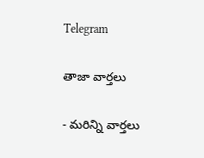Telegram

తాజా వార్తలు

- మరిన్ని వార్తలు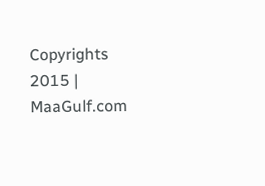Copyrights 2015 | MaaGulf.com